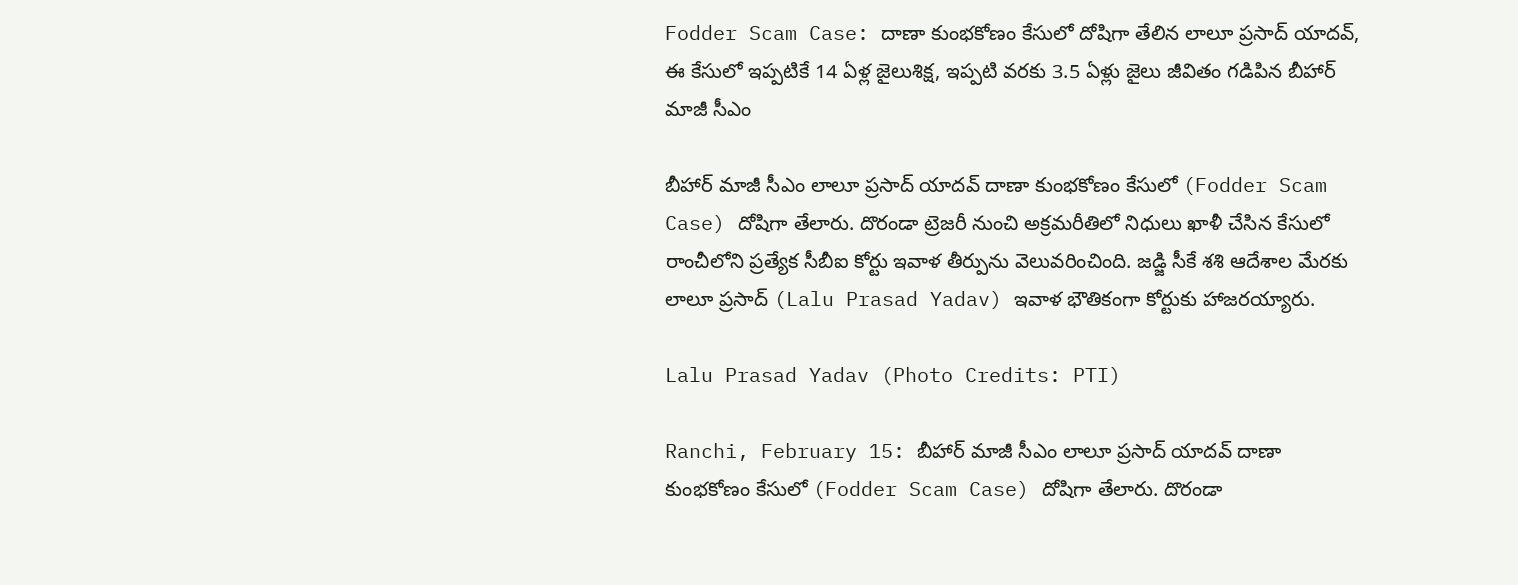Fodder Scam Case: దాణా కుంభ‌కోణం కేసులో దోషిగా తేలిన లాలూ ప్ర‌సాద్ యాద‌వ్, ఈ కేసులో ఇప్పటికే 14 ఏళ్ల జైలుశిక్ష, ఇప్ప‌టి వ‌ర‌కు 3.5 ఏళ్లు జైలు జీవితం గడిపిన బీహార్ మాజీ సీఎం

బీహార్ మాజీ సీఎం లాలూ ప్ర‌సాద్ యాద‌వ్ దాణా కుంభ‌కోణం కేసులో (Fodder Scam Case) దోషిగా తేలారు. దొరండా ట్రెజ‌రీ నుంచి అక్ర‌మ‌రీతిలో నిధులు ఖాళీ చేసిన కేసులో రాంచీలోని ప్ర‌త్యేక సీబీఐ కోర్టు ఇవాళ తీర్పును వెలువ‌రించింది. జ‌డ్జి సీకే శ‌శి ఆదేశాల మేర‌కు లాలూ ప్ర‌సాద్ (Lalu Prasad Yadav) ఇవాళ భౌతికంగా కోర్టుకు హాజ‌ర‌య్యారు.

Lalu Prasad Yadav (Photo Credits: PTI)

Ranchi, February 15: బీహార్ మాజీ సీఎం లాలూ ప్ర‌సాద్ యాద‌వ్ దాణా కుంభ‌కోణం కేసులో (Fodder Scam Case) దోషిగా తేలారు. దొరండా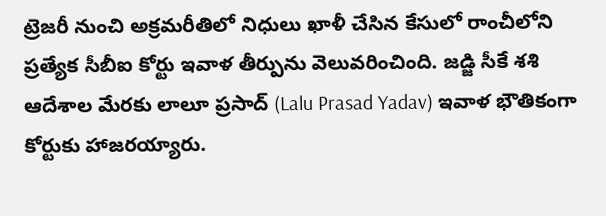ట్రెజ‌రీ నుంచి అక్ర‌మ‌రీతిలో నిధులు ఖాళీ చేసిన కేసులో రాంచీలోని ప్ర‌త్యేక సీబీఐ కోర్టు ఇవాళ తీర్పును వెలువ‌రించింది. జ‌డ్జి సీకే శ‌శి ఆదేశాల మేర‌కు లాలూ ప్ర‌సాద్ (Lalu Prasad Yadav) ఇవాళ భౌతికంగా కోర్టుకు హాజ‌ర‌య్యారు.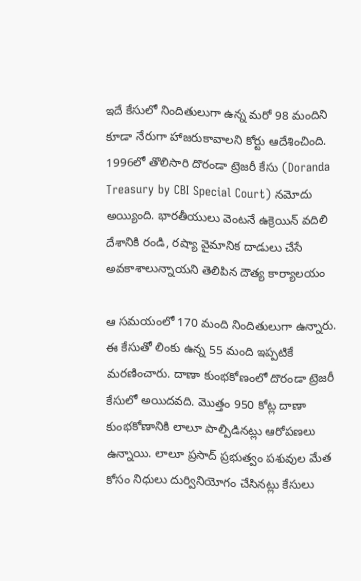ఇదే కేసులో నిందితులుగా ఉన్న మ‌రో 98 మందిని కూడా నేరుగా హాజ‌రుకావాల‌ని కోర్టు ఆదేశించింది. 1996లో తొలిసారి దొరండా ట్రెజ‌రీ కేసు (Doranda Treasury by CBI Special Court) న‌మోదు అయ్యింది. భారతీయులు వెంటనే ఉక్రెయిన్ వదిలి దేశానికి రండి, ర‌ష్యా వైమానిక దాడులు చేసే అవ‌కాశాలున్నాయని తెలిపిన దౌత్య కార్యాల‌యం

ఆ స‌మ‌యంలో 170 మంది నిందితులుగా ఉన్నారు. ఈ కేసుతో లింకు ఉన్న 55 మంది ఇప్ప‌టికే మ‌ర‌ణించారు. దాణా కుంభ‌కోణంలో దొరండా ట్రెజ‌రీ కేసులో అయిద‌వ‌ది. మొత్తం 950 కోట్ల దాణా కుంభ‌కోణానికి లాలూ పాల్పిడిన‌ట్లు ఆరోప‌ణ‌లు ఉన్నాయి. లాలూ ప్ర‌సాద్ ప్ర‌భుత్వం ప‌శువుల మేత కోసం నిధులు దుర్వినియోగం చేసిన‌ట్లు కేసులు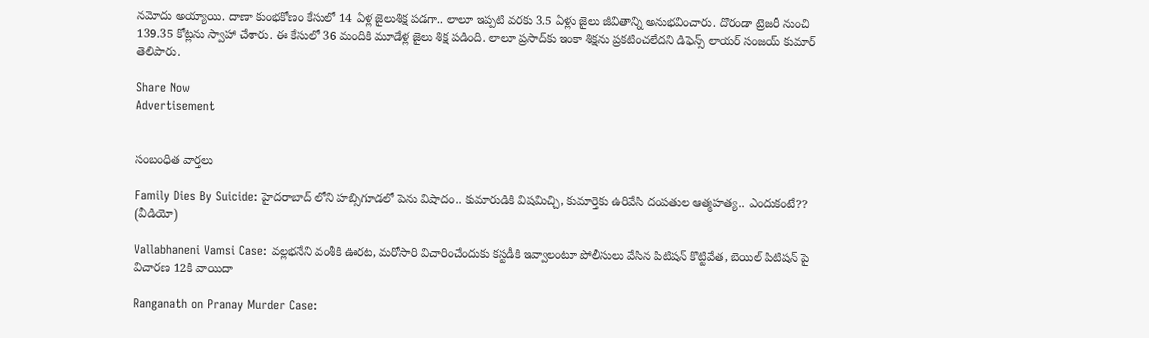న‌మోదు అయ్యాయి. దాణా కుంభ‌కోణం కేసులో 14 ఏళ్ల జైలుశిక్ష ప‌డ‌గా.. లాలూ ఇప్ప‌టి వ‌ర‌కు 3.5 ఏళ్లు జైలు జీవితాన్ని అనుభవించారు. దొరండా ట్రెజ‌రీ నుంచి 139.35 కోట్ల‌ను స్వాహా చేశారు. ఈ కేసులో 36 మందికి మూడేళ్ల జైలు శిక్ష ప‌డింది. లాలూ ప్ర‌సాద్‌కు ఇంకా శిక్ష‌ను ప్ర‌క‌టించ‌లేద‌ని డిఫెన్స్ లాయ‌ర్ సంజ‌య్ కుమార్ తెలిపారు.

Share Now
Advertisement


సంబంధిత వార్తలు

Family Dies By Suicide: హైదరాబాద్ లోని హబ్సిగూడలో పెను విషాదం.. కుమారుడికి విషమిచ్చి, కుమార్తెకు ఉరివేసి దంపతుల ఆత్మహత్య.. ఎందుకంటే?? (వీడియో)

Vallabhaneni Vamsi Case: వల్లభనేని వంశీకి ఊరట, మరోసారి విచారించేందుకు కస్టడీకి ఇవ్వాలంటూ పోలీసులు వేసిన పిటిషన్ కొట్టివేత, బెయిల్ పిటిషన్‌ పై విచారణ 12కి వాయిదా

Ranganath on Pranay Murder Case: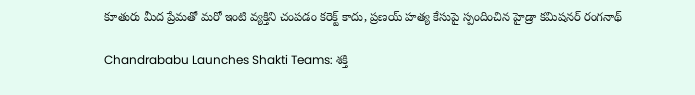కూతురు మీద ప్రేమతో మరో ఇంటి వ్యక్తిని చంపడం కరెక్ట్ కాదు, ప్రణయ్ హత్య కేసుపై స్పందించిన హైడ్రా కమిషనర్ రంగనాథ్

Chandrababu Launches Shakti Teams: శక్తి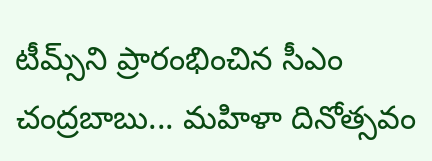టీమ్స్‌ని ప్రారంభించిన సీఎం చంద్రబాబు... మహిళా దినోత్సవం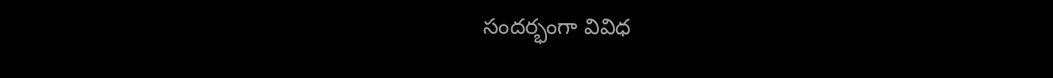సందర్భంగా వివిధ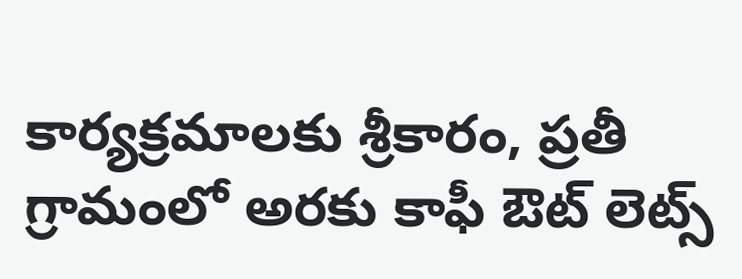కార్యక్రమాలకు శ్రీకారం, ప్రతీ గ్రామంలో అరకు కాఫీ ఔట్ లెట్స్‌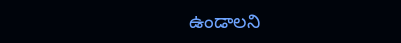ఉండాలని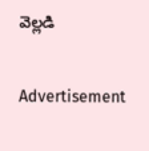వెల్లడి

Advertisement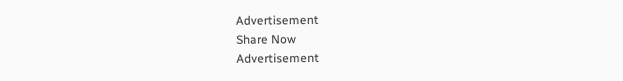Advertisement
Share Now
Advertisement